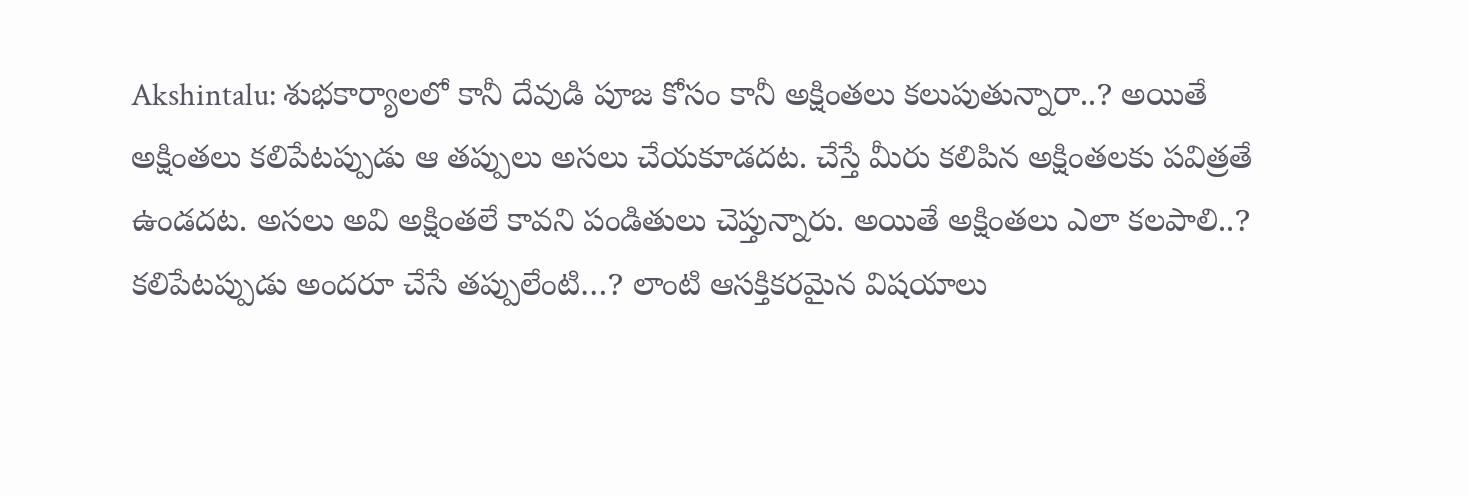Akshintalu: శుభకార్యాలలో కానీ దేవుడి పూజ కోసం కానీ అక్షింతలు కలుపుతున్నారా..? అయితే అక్షింతలు కలిపేటప్పుడు ఆ తప్పులు అసలు చేయకూడదట. చేస్తే మీరు కలిపిన అక్షింతలకు పవిత్రతే ఉండదట. అసలు అవి అక్షింతలే కావని పండితులు చెప్తున్నారు. అయితే అక్షింతలు ఎలా కలపాలి..? కలిపేటప్పుడు అందరూ చేసే తప్పులేంటి…? లాంటి ఆసక్తికరమైన విషయాలు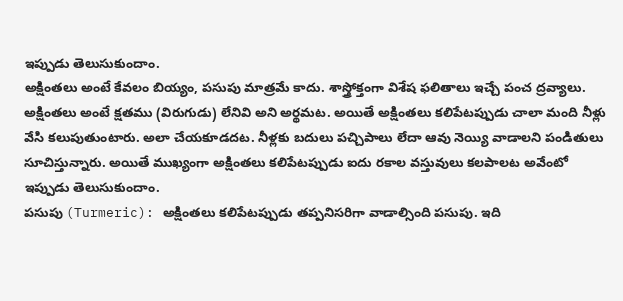ఇప్పుడు తెలుసుకుందాం.
అక్షింతలు అంటే కేవలం బియ్యం, పసుపు మాత్రమే కాదు. శాస్త్రోక్తంగా విశేష ఫలితాలు ఇచ్చే పంచ ద్రవ్యాలు. అక్షింతలు అంటే క్షతము (విరుగుడు) లేనివి అని అర్థమట. అయితే అక్షింతలు కలిపేటప్పుడు చాలా మంది నీళ్లు వేసి కలుపుతుంటారు. అలా చేయకూడదట. నీళ్లకు బదులు పచ్చిపాలు లేదా ఆవు నెయ్యి వాడాలని పండితులు సూచిస్తున్నారు. అయితే ముఖ్యంగా అక్షింతలు కలిపేటప్పుడు ఐదు రకాల వస్తువులు కలపాలట అవేంటో ఇప్పుడు తెలుసుకుందాం.
పసుపు (Turmeric): అక్షింతలు కలిపేటప్పుడు తప్పనిసరిగా వాడాల్సింది పసుపు. ఇది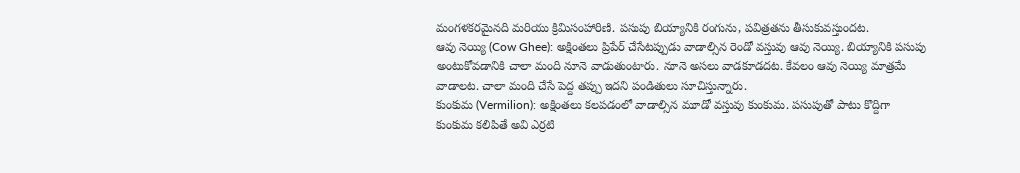మంగళకరమైనది మరియు క్రిమిసంహారిణి. పసుపు బియ్యానికి రంగును, పవిత్రతను తీసుకువస్తుందట.
ఆవు నెయ్యి (Cow Ghee): అక్షింతలు ప్రిపేర్ చేసేటప్పుడు వాడాల్సిన రెండో వస్తువు ఆవు నెయ్యి. బియ్యానికి పసుపు అంటుకోవడానికి చాలా మంది నూనె వాడుతుంటారు. నూనె అసలు వాడకూడదట. కేవలం ఆవు నెయ్యి మాత్రమే వాడాలట. చాలా మంది చేసే పెద్ద తప్పు ఇదని పండితులు సూచిస్తున్నారు.
కుంకుమ (Vermilion): అక్షింతలు కలపడంలో వాడాల్సిన మూడో వస్తువు కుంకుమ. పసుపుతో పాటు కొద్దిగా కుంకుమ కలిపితే అవి ఎర్రటి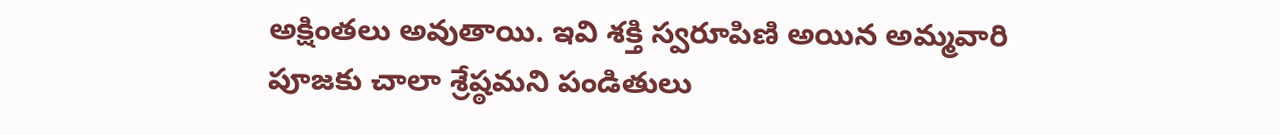అక్షింతలు అవుతాయి. ఇవి శక్తి స్వరూపిణి అయిన అమ్మవారి పూజకు చాలా శ్రేష్ఠమని పండితులు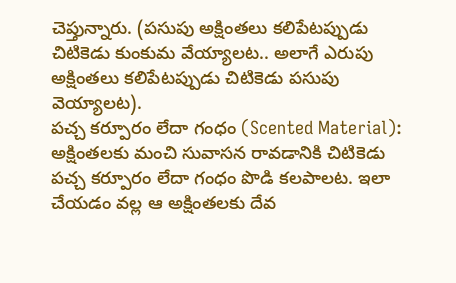చెప్తున్నారు. (పసుపు అక్షింతలు కలిపేటప్పుడు చిటికెడు కుంకుమ వేయ్యాలట.. అలాగే ఎరుపు అక్షింతలు కలిపేటప్పుడు చిటికెడు పసుపు వెయ్యాలట).
పచ్చ కర్పూరం లేదా గంధం (Scented Material): అక్షింతలకు మంచి సువాసన రావడానికి చిటికెడు పచ్చ కర్పూరం లేదా గంధం పొడి కలపాలట. ఇలా చేయడం వల్ల ఆ అక్షింతలకు దేవ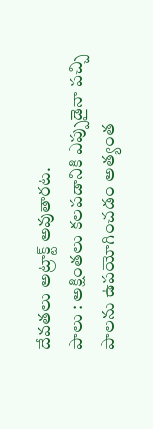దేవతలు అట్రాక్ట్ అవుతారట.
పాలు : అక్షింతలు కలపడానికి ఎప్పుడైనా పచ్చి పాలను ఉపయోగించడం అత్యంత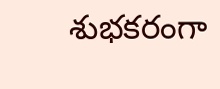శుభకరంగా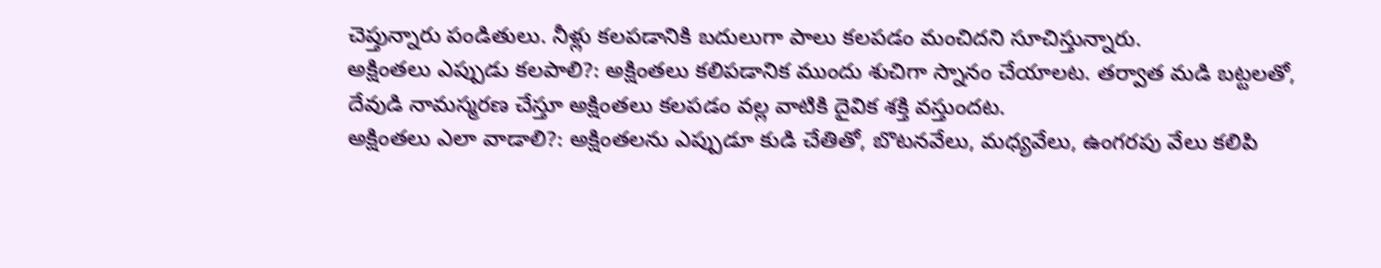చెప్తున్నారు పండితులు. నీళ్లు కలపడానికి బదులుగా పాలు కలపడం మంచిదని సూచిస్తున్నారు.
అక్షింతలు ఎప్పుడు కలపాలి?: అక్షింతలు కలిపడానిక ముందు శుచిగా స్నానం చేయాలట. తర్వాత మడి బట్టలతో, దేవుడి నామస్మరణ చేస్తూ అక్షింతలు కలపడం వల్ల వాటికి దైవిక శక్తి వస్తుందట.
అక్షింతలు ఎలా వాడాలి?: అక్షింతలను ఎప్పుడూ కుడి చేతితో, బొటనవేలు, మధ్యవేలు, ఉంగరపు వేలు కలిపి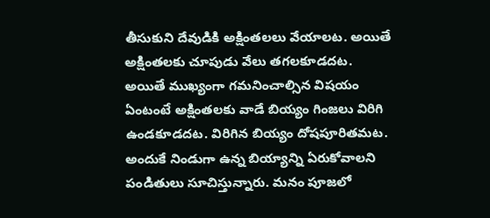తీసుకుని దేవుడికి అక్షింతలలు వేయాలట. అయితే అక్షింతలకు చూపుడు వేలు తగలకూడదట.
అయితే ముఖ్యంగా గమనించాల్సిన విషయం ఏంటంటే అక్షింతలకు వాడే బియ్యం గింజలు విరిగి ఉండకూడదట. విరిగిన బియ్యం దోషపూరితమట. అందుకే నిండుగా ఉన్న బియ్యాన్ని ఏరుకోవాలని పండితులు సూచిస్తున్నారు. మనం పూజలో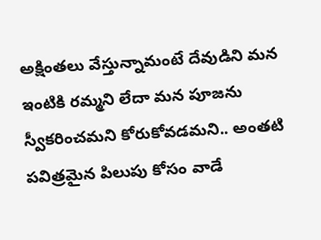అక్షింతలు వేస్తున్నామంటే దేవుడిని మన ఇంటికి రమ్మని లేదా మన పూజను స్వీకరించమని కోరుకోవడమని.. అంతటి పవిత్రమైన పిలుపు కోసం వాడే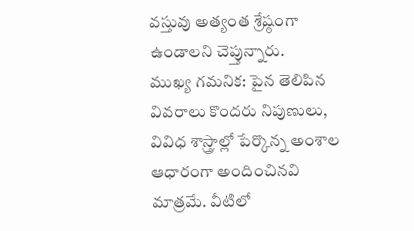వస్తువు అత్యంత శ్రేష్ఠంగా ఉండాలని చెప్తున్నారు.
ముఖ్య గమనిక: పైన తెలిపిన వివరాలు కొందరు నిపుణులు, వివిధ శాస్త్రాల్లో పేర్కొన్న అంశాల ఆధారంగా అందించినవి మాత్రమే. వీటిలో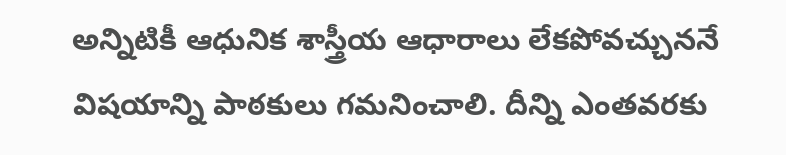అన్నిటికీ ఆధునిక శాస్త్రీయ ఆధారాలు లేకపోవచ్చుననే విషయాన్ని పాఠకులు గమనించాలి. దీన్ని ఎంతవరకు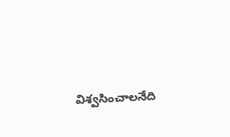విశ్వసించాలనేది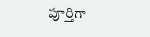పూర్తిగా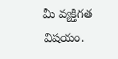మీ వ్యక్తిగత విషయం.